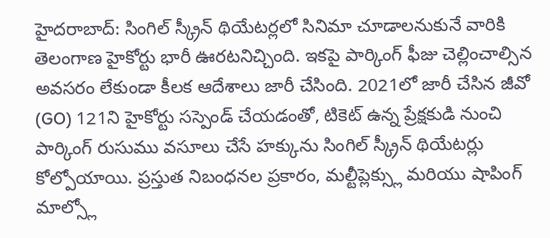హైదరాబాద్: సింగిల్ స్క్రీన్ థియేటర్లలో సినిమా చూడాలనుకునే వారికి తెలంగాణ హైకోర్టు భారీ ఊరటనిచ్చింది. ఇకపై పార్కింగ్ ఫీజు చెల్లించాల్సిన అవసరం లేకుండా కీలక ఆదేశాలు జారీ చేసింది. 2021లో జారీ చేసిన జీవో (GO) 121ని హైకోర్టు సస్పెండ్ చేయడంతో, టికెట్ ఉన్న ప్రేక్షకుడి నుంచి పార్కింగ్ రుసుము వసూలు చేసే హక్కును సింగిల్ స్క్రీన్ థియేటర్లు కోల్పోయాయి. ప్రస్తుత నిబంధనల ప్రకారం, మల్టీప్లెక్స్లు మరియు షాపింగ్ మాల్స్లో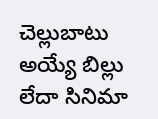చెల్లుబాటు అయ్యే బిల్లు లేదా సినిమా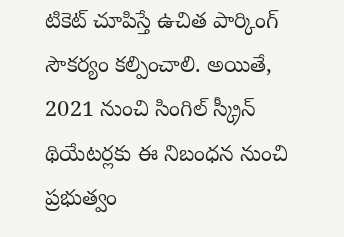టికెట్ చూపిస్తే ఉచిత పార్కింగ్ సౌకర్యం కల్పించాలి. అయితే, 2021 నుంచి సింగిల్ స్క్రీన్ థియేటర్లకు ఈ నిబంధన నుంచి ప్రభుత్వం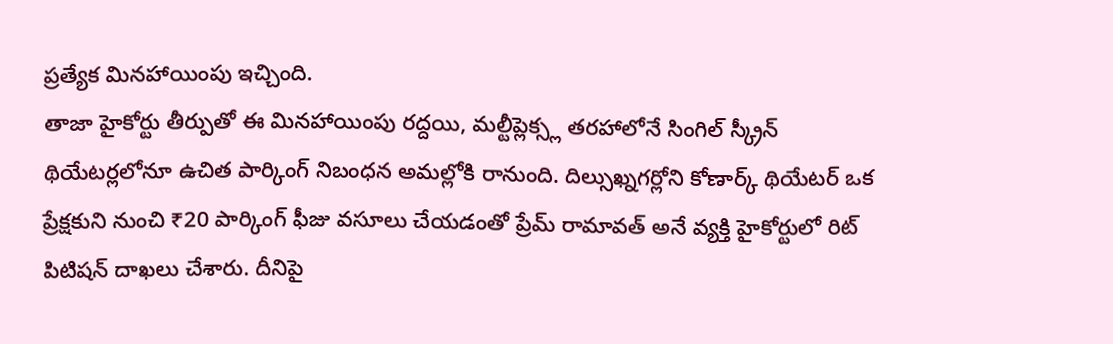ప్రత్యేక మినహాయింపు ఇచ్చింది.
తాజా హైకోర్టు తీర్పుతో ఈ మినహాయింపు రద్దయి, మల్టీప్లెక్స్ల తరహాలోనే సింగిల్ స్క్రీన్ థియేటర్లలోనూ ఉచిత పార్కింగ్ నిబంధన అమల్లోకి రానుంది. దిల్సుఖ్నగర్లోని కోణార్క్ థియేటర్ ఒక ప్రేక్షకుని నుంచి ₹20 పార్కింగ్ ఫీజు వసూలు చేయడంతో ప్రేమ్ రామావత్ అనే వ్యక్తి హైకోర్టులో రిట్ పిటిషన్ దాఖలు చేశారు. దీనిపై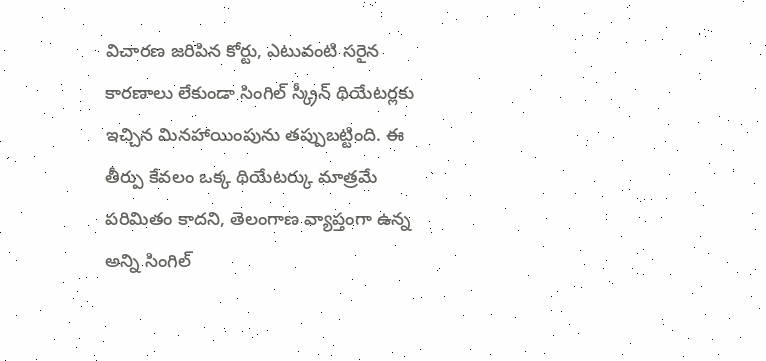విచారణ జరిపిన కోర్టు, ఎటువంటి సరైన కారణాలు లేకుండా సింగిల్ స్క్రీన్ థియేటర్లకు ఇచ్చిన మినహాయింపును తప్పుబట్టింది. ఈ తీర్పు కేవలం ఒక్క థియేటర్కు మాత్రమే పరిమితం కాదని, తెలంగాణ వ్యాప్తంగా ఉన్న అన్ని సింగిల్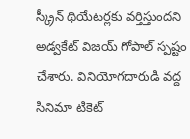స్క్రీన్ థియేటర్లకు వర్తిస్తుందని అడ్వకేట్ విజయ్ గోపాల్ స్పష్టం చేశారు. వినియోగదారుడి వద్ద సినిమా టికెట్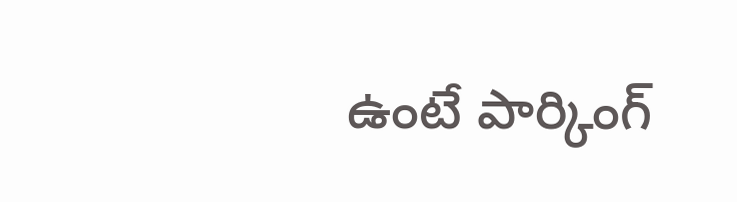ఉంటే పార్కింగ్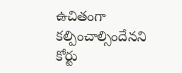ఉచితంగా కల్పించాల్సిందేనని కోర్టు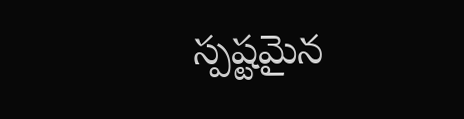స్పష్టమైన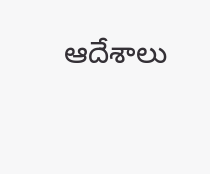ఆదేశాలు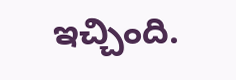ఇచ్చింది.